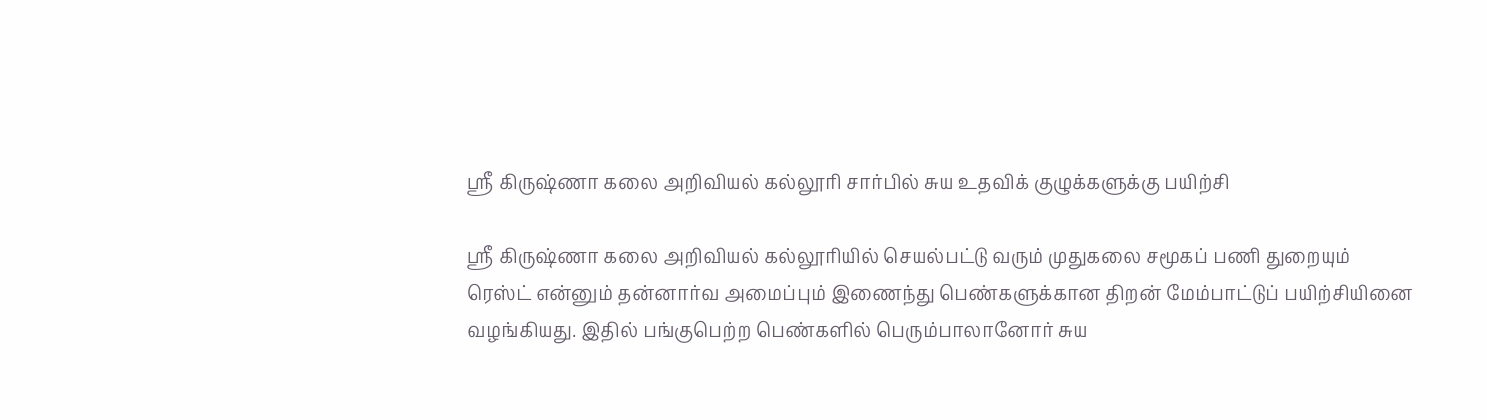ஸ்ரீ கிருஷ்ணா கலை அறிவியல் கல்லூரி சார்பில் சுய உதவிக் குழுக்களுக்கு பயிற்சி

ஸ்ரீ கிருஷ்ணா கலை அறிவியல் கல்லூரியில் செயல்பட்டு வரும் முதுகலை சமூகப் பணி துறையும் ரெஸ்ட் என்னும் தன்னார்வ அமைப்பும் இணைந்து பெண்களுக்கான திறன் மேம்பாட்டுப் பயிற்சியினை வழங்கியது. இதில் பங்குபெற்ற பெண்களில் பெரும்பாலானோர் சுய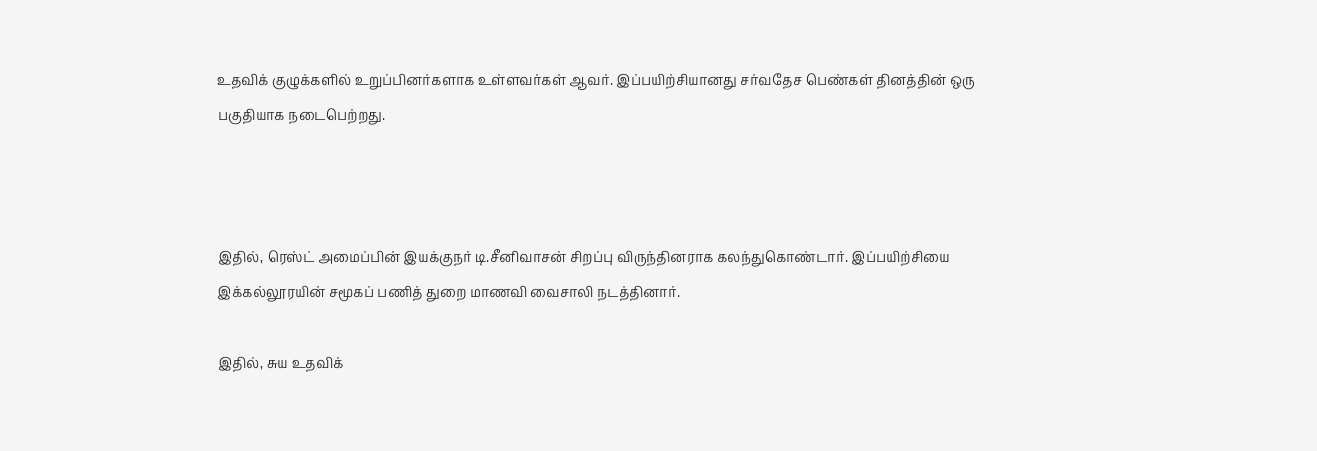உதவிக் குழுக்களில் உறுப்பினர்களாக உள்ளவர்கள் ஆவர். இப்பயிற்சியானது சர்வதேச பெண்கள் தினத்தின் ஒரு பகுதியாக நடைபெற்றது.



இதில், ரெஸ்ட் அமைப்பின் இயக்குநர் டி.சீனிவாசன் சிறப்பு விருந்தினராக கலந்துகொண்டார். இப்பயிற்சியை இக்கல்லூரயின் சமூகப் பணித் துறை மாணவி வைசாலி நடத்தினார்.

இதில், சுய உதவிக்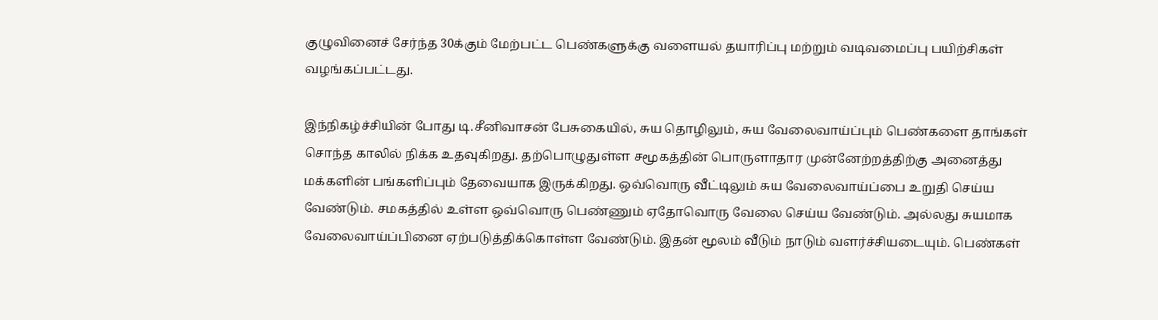குழுவினைச் சேர்ந்த 30க்கும் மேற்பட்ட பெண்களுக்கு வளையல் தயாரிப்பு மற்றும் வடிவமைப்பு பயிற்சிகள் வழங்கப்பட்டது.

இந்நிகழ்ச்சியின் போது டி.சீனிவாசன் பேசுகையில், சுய தொழிலும், சுய வேலைவாய்ப்பும் பெண்களை தாங்கள் சொந்த காலில் நிக்க உதவுகிறது. தற்பொழுதுள்ள சமூகத்தின் பொருளாதார முன்னேற்றத்திற்கு அனைத்து மக்களின் பங்களிப்பும் தேவையாக இருக்கிறது. ஒவ்வொரு வீட்டிலும் சுய வேலைவாய்ப்பை உறுதி செய்ய வேண்டும். சமகத்தில் உள்ள ஒவ்வொரு பெண்ணும் ஏதோவொரு வேலை செய்ய வேண்டும். அல்லது சுயமாக வேலைவாய்ப்பினை ஏற்படுத்திக்கொள்ள வேண்டும். இதன் மூலம் வீடும் நாடும் வளர்ச்சியடையும். பெண்கள்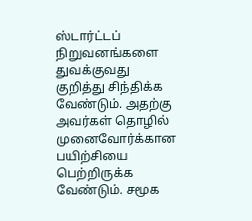ஸ்டார்ட்டப் நிறுவனங்களை துவக்குவது குறித்து சிந்திக்க வேண்டும். அதற்கு அவர்கள் தொழில் முனைவோர்க்கான பயிற்சியை பெற்றிருக்க வேண்டும். சமூக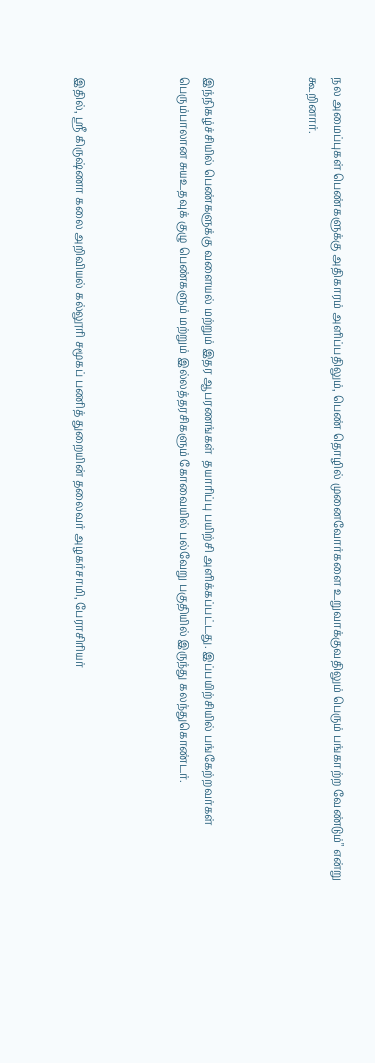நல அமைப்புகள் பெண்களுக்கு அதிகாரம் அளிப்பதிலும், பெண் தொழில் முனைவோர்களை உறுவாக்குவதிலும் பெரும் பங்காற்ற வேண்டும்" என்று கூறினார்.



இந்நிகழ்ச்சியில் பெண்களுக்கு வளையல் மற்றும் இதர ஆபரணங்கள்  தயாரிப்பு பயிற்சி அளிக்கப்பட்டது. இப்பயிற்சியில் பங்கேற்றவர்கள் பெரும்பாலான சுயஉதவுக் குழு பெண்களும் மற்றும் இல்லத்தரசிகளும் கோவையில் பல்வேறு பகுதியில் இருந்து கலந்துகொண்டர்.



இதில், ஸ்ரீ கிருஷ்ணா கலை அறிவியல் கல்லூரி சமூகப் பணித் துறையின் தலைவர் அழகர்சாமி, பேராசிரியர்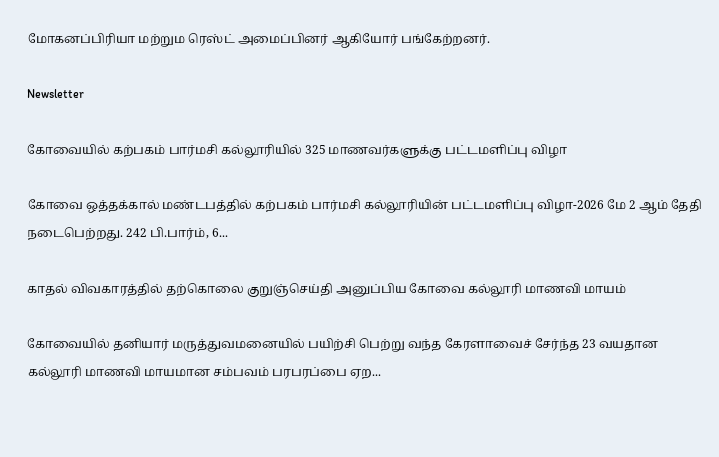மோகனப்பிரியா மற்றும ரெஸ்ட் அமைப்பினர் ஆகியோர் பங்கேற்றனர்.

Newsletter

கோவையில் கற்பகம் பார்மசி கல்லூரியில் 325 மாணவர்களுக்கு பட்டமளிப்பு விழா

கோவை ஒத்தக்கால் மண்டபத்தில் கற்பகம் பார்மசி கல்லூரியின் பட்டமளிப்பு விழா-2026 மே 2 ஆம் தேதி நடைபெற்றது. 242 பி.பார்ம், 6...

காதல் விவகாரத்தில் தற்கொலை குறுஞ்செய்தி அனுப்பிய கோவை கல்லூரி மாணவி மாயம்

கோவையில் தனியார் மருத்துவமனையில் பயிற்சி பெற்று வந்த கேரளாவைச் சேர்ந்த 23 வயதான கல்லூரி மாணவி மாயமான சம்பவம் பரபரப்பை ஏற...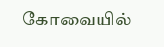கோவையில்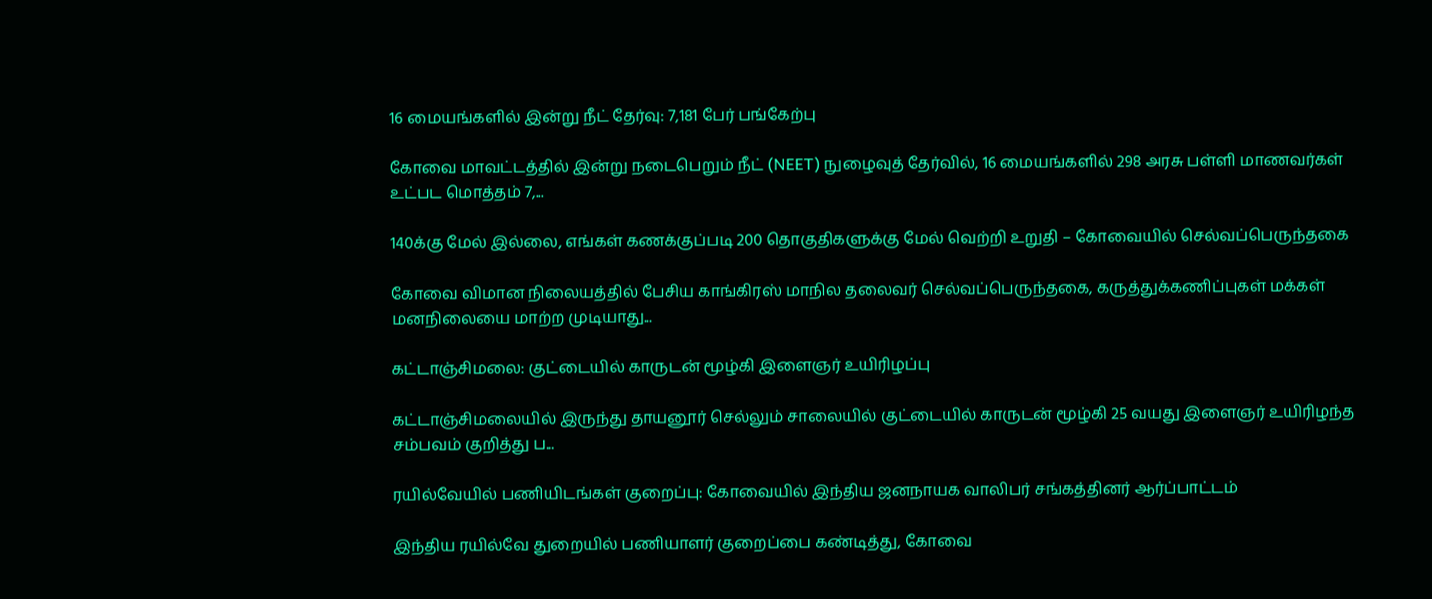16 மையங்களில் இன்று நீட் தேர்வு: 7,181 பேர் பங்கேற்பு

கோவை மாவட்டத்தில் இன்று நடைபெறும் நீட் (NEET) நுழைவுத் தேர்வில், 16 மையங்களில் 298 அரசு பள்ளி மாணவர்கள் உட்பட மொத்தம் 7,...

140க்கு மேல் இல்லை, எங்கள் கணக்குப்படி 200 தொகுதிகளுக்கு மேல் வெற்றி உறுதி – கோவையில் செல்வப்பெருந்தகை

கோவை விமான நிலையத்தில் பேசிய காங்கிரஸ் மாநில தலைவர் செல்வப்பெருந்தகை, கருத்துக்கணிப்புகள் மக்கள் மனநிலையை மாற்ற முடியாது...

கட்டாஞ்சிமலை: குட்டையில் காருடன் மூழ்கி இளைஞர் உயிரிழப்பு

கட்டாஞ்சிமலையில் இருந்து தாயனூர் செல்லும் சாலையில் குட்டையில் காருடன் மூழ்கி 25 வயது இளைஞர் உயிரிழந்த சம்பவம் குறித்து ப...

ரயில்வேயில் பணியிடங்கள் குறைப்பு: கோவையில் இந்திய ஜனநாயக வாலிபர் சங்கத்தினர் ஆர்ப்பாட்டம்

இந்திய ரயில்வே துறையில் பணியாளர் குறைப்பை கண்டித்து, கோவை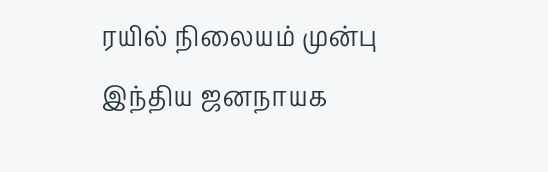ரயில் நிலையம் முன்பு இந்திய ஜனநாயக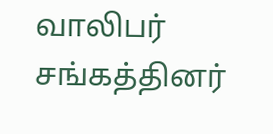வாலிபர் சங்கத்தினர்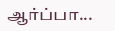ஆர்ப்பா...